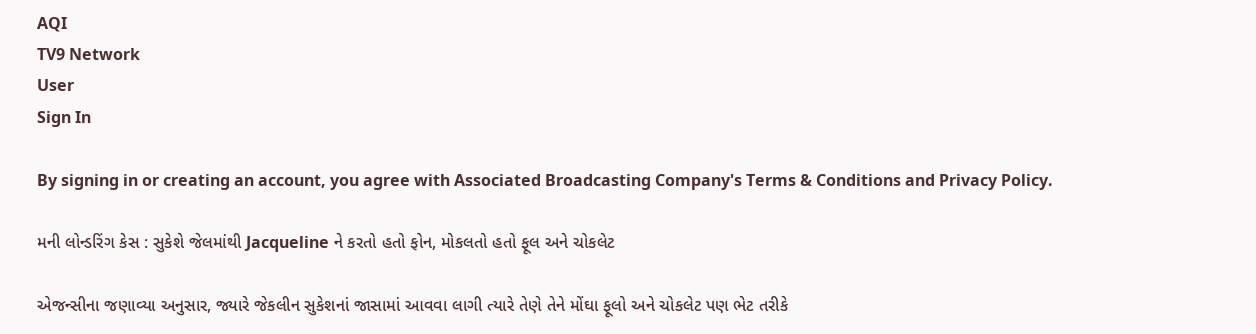AQI
TV9 Network
User
Sign In

By signing in or creating an account, you agree with Associated Broadcasting Company's Terms & Conditions and Privacy Policy.

મની લોન્ડરિંગ કેસ : સુકેશે જેલમાંથી Jacqueline ને કરતો હતો ફોન, મોકલતો હતો ફૂલ અને ચોકલેટ

એજન્સીના જણાવ્યા અનુસાર, જ્યારે જેકલીન સુકેશનાં જાસામાં આવવા લાગી ત્યારે તેણે તેને મોંઘા ફૂલો અને ચોકલેટ પણ ભેટ તરીકે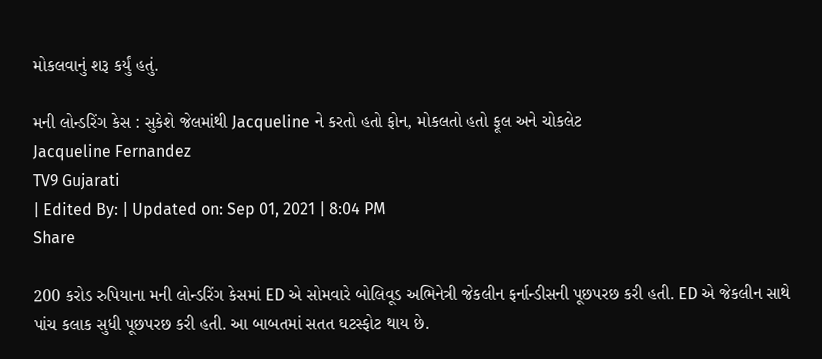મોકલવાનું શરૂ કર્યું હતું.

મની લોન્ડરિંગ કેસ : સુકેશે જેલમાંથી Jacqueline ને કરતો હતો ફોન, મોકલતો હતો ફૂલ અને ચોકલેટ
Jacqueline Fernandez
TV9 Gujarati
| Edited By: | Updated on: Sep 01, 2021 | 8:04 PM
Share

200 કરોડ રુપિયાના મની લોન્ડરિંગ કેસમાં ED એ સોમવારે બોલિવૂડ અભિનેત્રી જેકલીન ફર્નાન્ડીસની પૂછપરછ કરી હતી. ED એ જેકલીન સાથે પાંચ કલાક સુધી પૂછપરછ કરી હતી. આ બાબતમાં સતત ઘટસ્ફોટ થાય છે.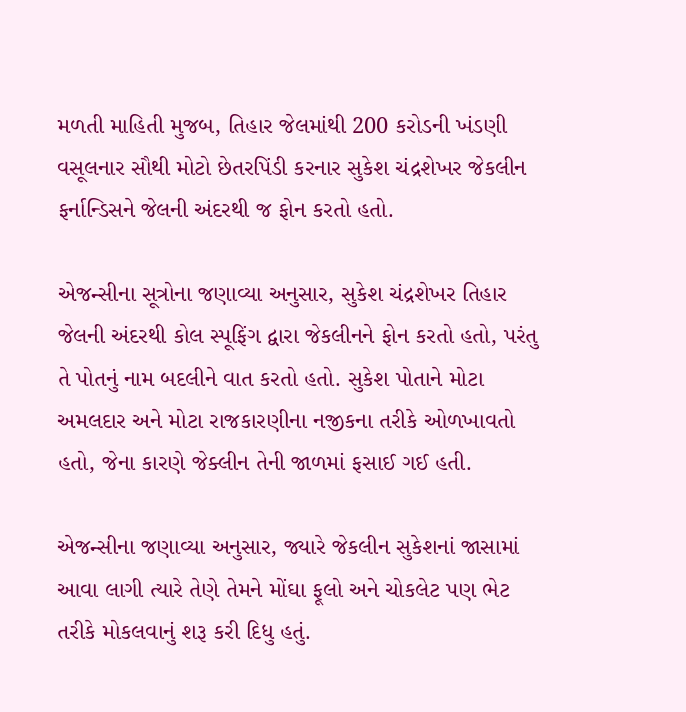મળતી માહિતી મુજબ, તિહાર જેલમાંથી 200 કરોડની ખંડણી વસૂલનાર સૌથી મોટો છેતરપિંડી કરનાર સુકેશ ચંદ્રશેખર જેકલીન ફર્નાન્ડિસને જેલની અંદરથી જ ફોન કરતો હતો.

એજન્સીના સૂત્રોના જણાવ્યા અનુસાર, સુકેશ ચંદ્રશેખર તિહાર જેલની અંદરથી કોલ સ્પૂફિંગ દ્વારા જેકલીનને ફોન કરતો હતો, પરંતુ તે પોતનું નામ બદલીને વાત કરતો હતો. સુકેશ પોતાને મોટા અમલદાર અને મોટા રાજકારણીના નજીકના તરીકે ઓળખાવતો હતો, જેના કારણે જેક્લીન તેની જાળમાં ફસાઈ ગઈ હતી.

એજન્સીના જણાવ્યા અનુસાર, જ્યારે જેકલીન સુકેશનાં જાસામાં આવા લાગી ત્યારે તેણે તેમને મોંઘા ફૂલો અને ચોકલેટ પણ ભેટ તરીકે મોકલવાનું શરૂ કરી દિધુ હતું.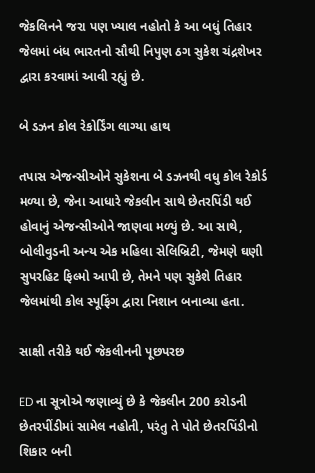જેકલિનને જરા પણ ખ્યાલ નહોતો કે આ બધું તિહાર જેલમાં બંધ ભારતનો સૌથી નિપુણ ઠગ સુકેશ ચંદ્રશેખર દ્વારા કરવામાં આવી રહ્યું છે.

બે ડઝન કોલ રેકોર્ડિંગ લાગ્યા હાથ

તપાસ એજન્સીઓને સુકેશના બે ડઝનથી વધુ કોલ રેકોર્ડ મળ્યા છે, જેના આધારે જેકલીન સાથે છેતરપિંડી થઈ હોવાનું એજન્સીઓને જાણવા મળ્યું છે. આ સાથે, બોલીવુડની અન્ય એક મહિલા સેલિબ્રિટી, જેમણે ઘણી સુપરહિટ ફિલ્મો આપી છે, તેમને પણ સુકેશે તિહાર જેલમાંથી કોલ સ્પૂફિંગ દ્વારા નિશાન બનાવ્યા હતા.

સાક્ષી તરીકે થઈ જેકલીનની પૂછપરછ

ED ના સૂત્રોએ જણાવ્યું છે કે જેકલીન 200 કરોડની છેતરપીંડીમાં સામેલ નહોતી, પરંતુ તે પોતે છેતરપિંડીનો શિકાર બની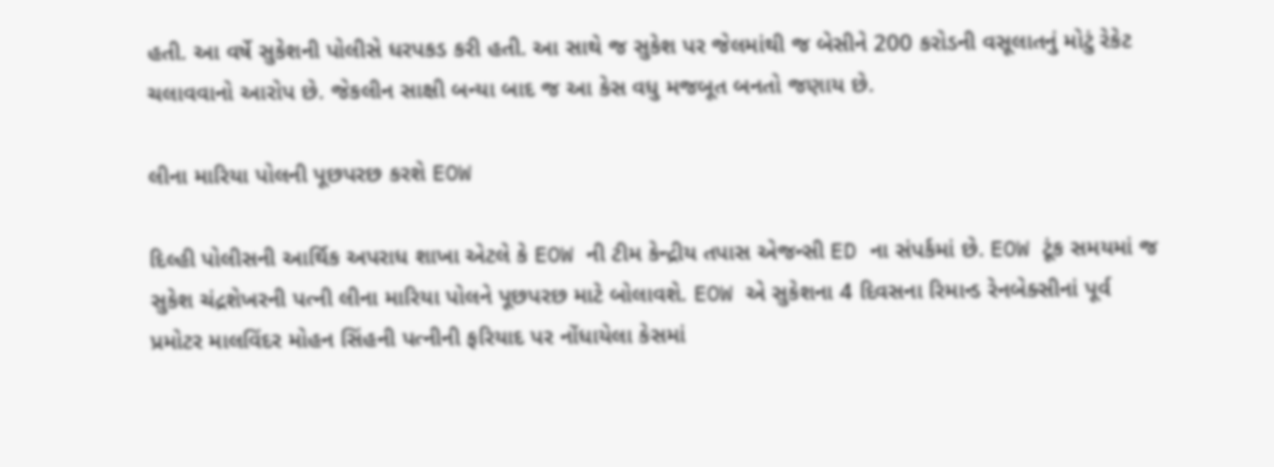હતી. આ વર્ષે સુકેશની પોલીસે ધરપકડ કરી હતી. આ સાથે જ સુકેશ પર જેલમાંથી જ બેસીને 200 કરોડની વસૂલાતનું મોટું રેકેટ ચલાવવાનો આરોપ છે. જેકલીન સાક્ષી બન્યા બાદ જ આ કેસ વધુ મજબૂત બનતો જણાય છે.

લીના મારિયા પોલની પૂછપરછ કરશે EOW

દિલ્હી પોલીસની આર્થિક અપરાધ શાખા એટલે કે EOW ની ટીમ કેન્દ્રીય તપાસ એજન્સી ED ના સંપર્કમાં છે. EOW ટૂંક સમયમાં જ સુકેશ ચંદ્રશેખરની પત્ની લીના મારિયા પોલને પૂછપરછ માટે બોલાવશે. EOW એ સુકેશના 4 દિવસના રિમાન્ડ રેનબેક્સીનાં પૂર્વ પ્રમોટર માલવિંદર મોહન સિંહની પત્નીની ફરિયાદ પર નોંધાયેલા કેસમાં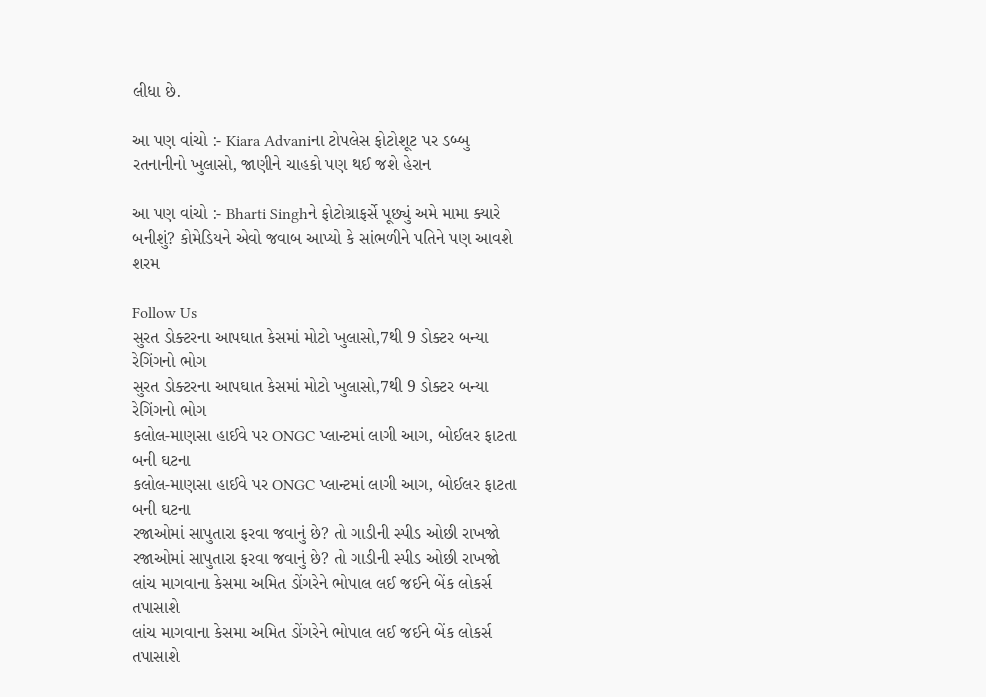લીધા છે.

આ પણ વાંચો :- Kiara Advaniના ટોપલેસ ફોટોશૂટ પર ડબ્બુ રતનાનીનો ખુલાસો, જાણીને ચાહકો પણ થઈ જશે હેરાન

આ પણ વાંચો :- Bharti Singhને ફોટોગ્રાફર્સે પૂછ્યું અમે મામા ક્યારે બનીશું? કોમેડિયને એવો જવાબ આપ્યો કે સાંભળીને પતિને પણ આવશે શરમ

Follow Us
સુરત ડોક્ટરના આપઘાત કેસમાં મોટો ખુલાસો,7થી 9 ડોક્ટર બન્યા રેગિંગનો ભોગ
સુરત ડોક્ટરના આપઘાત કેસમાં મોટો ખુલાસો,7થી 9 ડોક્ટર બન્યા રેગિંગનો ભોગ
કલોલ-માણસા હાઈવે પર ONGC પ્લાન્ટમાં લાગી આગ, બોઈલર ફાટતા બની ઘટના
કલોલ-માણસા હાઈવે પર ONGC પ્લાન્ટમાં લાગી આગ, બોઈલર ફાટતા બની ઘટના
રજાઓમાં સાપુતારા ફરવા જવાનું છે? તો ગાડીની સ્પીડ ઓછી રાખજો
રજાઓમાં સાપુતારા ફરવા જવાનું છે? તો ગાડીની સ્પીડ ઓછી રાખજો
લાંચ માગવાના કેસમા અમિત ડોંગરેને ભોપાલ લઈ જઈને બેંક લોકર્સ તપાસાશે
લાંચ માગવાના કેસમા અમિત ડોંગરેને ભોપાલ લઈ જઈને બેંક લોકર્સ તપાસાશે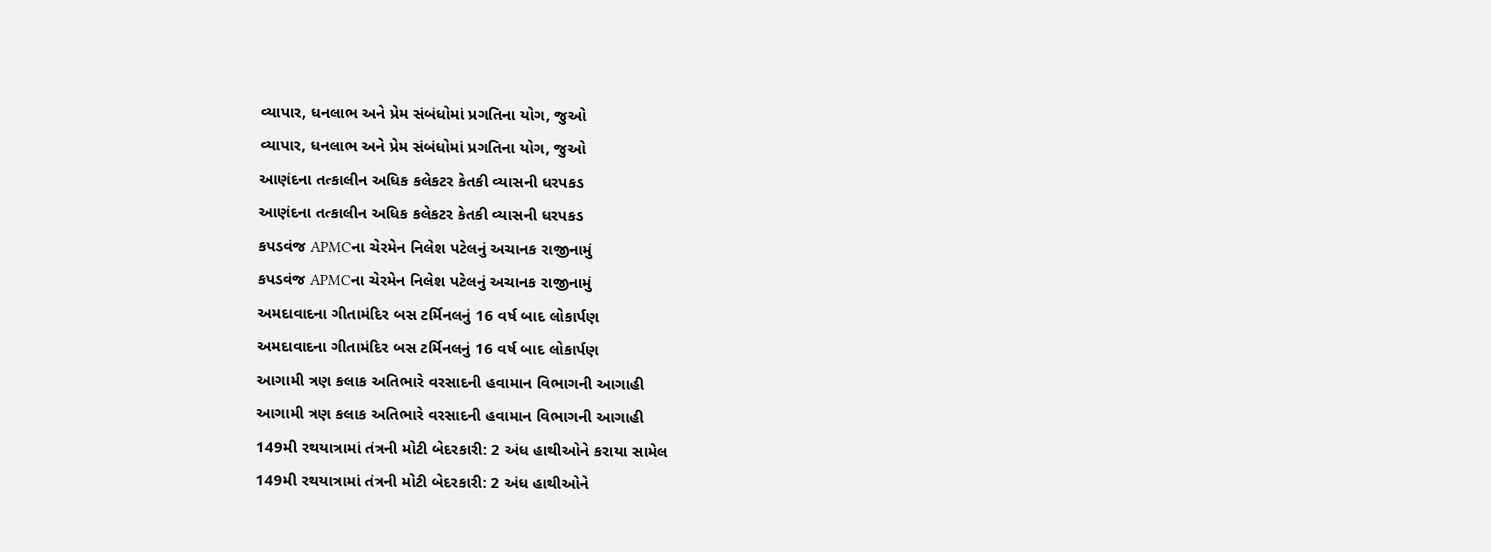વ્યાપાર, ધનલાભ અને પ્રેમ સંબંધોમાં પ્રગતિના યોગ, જુઓ
વ્યાપાર, ધનલાભ અને પ્રેમ સંબંધોમાં પ્રગતિના યોગ, જુઓ
આણંદના તત્કાલીન અધિક કલેકટર કેતકી વ્યાસની ધરપકડ
આણંદના તત્કાલીન અધિક કલેકટર કેતકી વ્યાસની ધરપકડ
કપડવંજ APMCના ચેરમેન નિલેશ પટેલનું અચાનક રાજીનામું
કપડવંજ APMCના ચેરમેન નિલેશ પટેલનું અચાનક રાજીનામું
અમદાવાદના ગીતામંદિર બસ ટર્મિનલનું 16 વર્ષ બાદ લોકાર્પણ
અમદાવાદના ગીતામંદિર બસ ટર્મિનલનું 16 વર્ષ બાદ લોકાર્પણ
આગામી ત્રણ કલાક અતિભારે વરસાદની હવામાન વિભાગની આગાહી
આગામી ત્રણ કલાક અતિભારે વરસાદની હવામાન વિભાગની આગાહી
149મી રથયાત્રામાં તંત્રની મોટી બેદરકારી: 2 અંધ હાથીઓને કરાયા સામેલ
149મી રથયાત્રામાં તંત્રની મોટી બેદરકારી: 2 અંધ હાથીઓને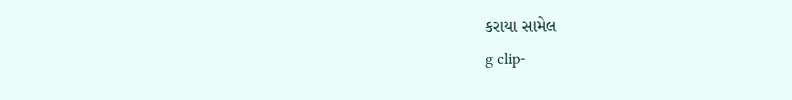કરાયા સામેલ
g clip-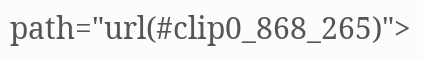path="url(#clip0_868_265)">